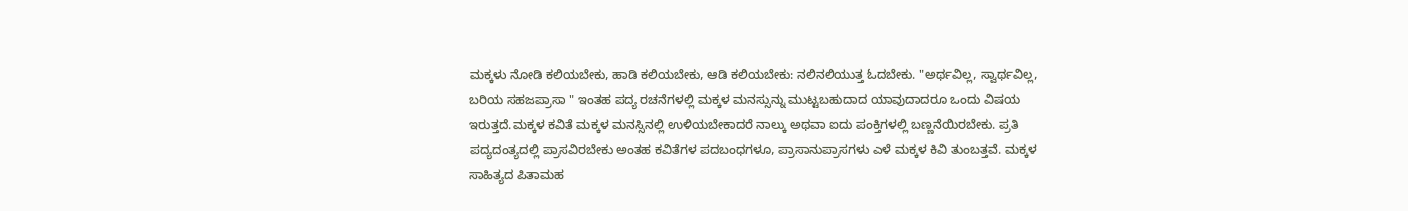ಮಕ್ಕಳು ನೋಡಿ ಕಲಿಯಬೇಕು, ಹಾಡಿ ಕಲಿಯಬೇಕು, ಆಡಿ ಕಲಿಯಬೇಕು: ನಲಿನಲಿಯುತ್ತ ಓದಬೇಕು. "ಅರ್ಥವಿಲ್ಲ, ಸ್ವಾರ್ಥವಿಲ್ಲ, ಬರಿಯ ಸಹಜಪ್ರಾಸಾ " ಇಂತಹ ಪದ್ಯ ರಚನೆಗಳಲ್ಲಿ ಮಕ್ಕಳ ಮನಸ್ಸುನ್ನು ಮುಟ್ಟಬಹುದಾದ ಯಾವುದಾದರೂ ಒಂದು ವಿಷಯ ಇರುತ್ತದೆ.ಮಕ್ಕಳ ಕವಿತೆ ಮಕ್ಕಳ ಮನಸ್ಸಿನಲ್ಲಿ ಉಳಿಯಬೇಕಾದರೆ ನಾಲ್ಕು ಅಥವಾ ಐದು ಪಂಕ್ತಿಗಳಲ್ಲಿ ಬಣ್ಣನೆಯಿರಬೇಕು. ಪ್ರತಿ ಪದ್ಯದಂತ್ಯದಲ್ಲಿ ಪ್ರಾಸವಿರಬೇಕು ಅಂತಹ ಕವಿತೆಗಳ ಪದಬಂಧಗಳೂ, ಪ್ರಾಸಾನುಪ್ರಾಸಗಳು ಎಳೆ ಮಕ್ಕಳ ಕಿವಿ ತುಂಬತ್ತವೆ. ಮಕ್ಕಳ ಸಾಹಿತ್ಯದ ಪಿತಾಮಹ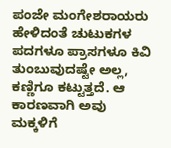ಪಂಜೇ ಮಂಗೇಶರಾಯರು ಹೇಳಿದಂತೆ ಚುಟುಕಗಳ ಪದಗಳೂ ಪ್ರಾಸಗಳೂ ಕಿವಿ ತುಂಬುವುದಷ್ಟೇ ಅಲ್ಲ, ಕಣ್ಣಿಗೂ ಕಟ್ಟುತ್ತದೆ. ಆ ಕಾರಣವಾಗಿ ಅವು ಮಕ್ಕಳಿಗೆ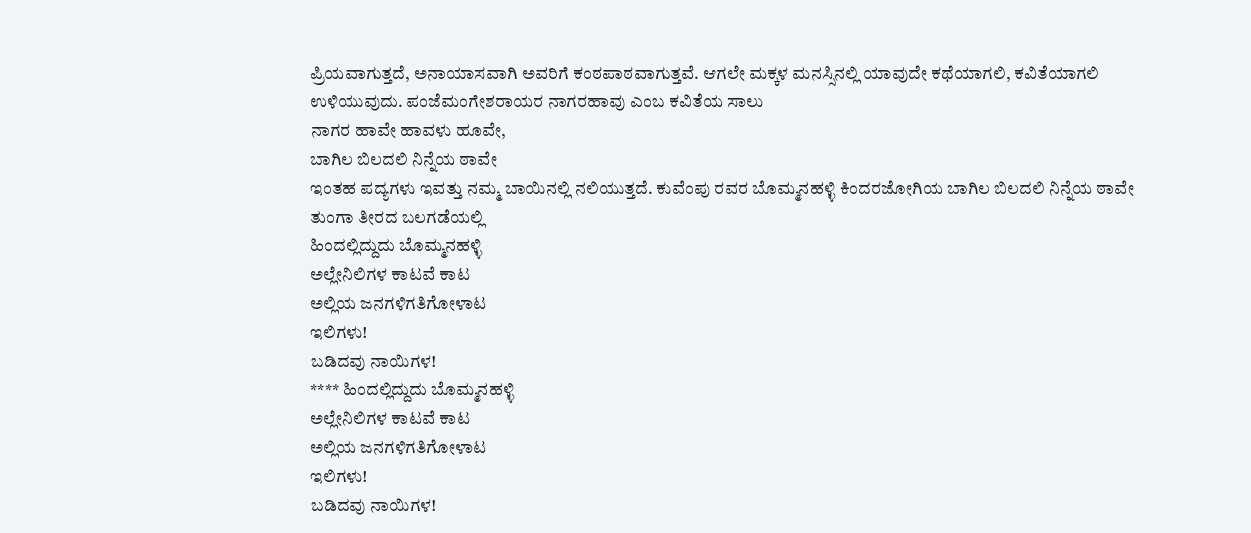ಪ್ರಿಯವಾಗುತ್ತದೆ, ಅನಾಯಾಸವಾಗಿ ಅವರಿಗೆ ಕಂಠಪಾಠವಾಗುತ್ತವೆ. ಆಗಲೇ ಮಕ್ಕಳ ಮನಸ್ಸಿನಲ್ಲಿ ಯಾವುದೇ ಕಥೆಯಾಗಲಿ, ಕವಿತೆಯಾಗಲಿ ಉಳಿಯುವುದು. ಪಂಜೆಮಂಗೇಶರಾಯರ ನಾಗರಹಾವು ಎಂಬ ಕವಿತೆಯ ಸಾಲು
ನಾಗರ ಹಾವೇ ಹಾವಳು ಹೂವೇ,
ಬಾಗಿಲ ಬಿಲದಲಿ ನಿನ್ನೆಯ ಠಾವೇ
ಇಂತಹ ಪದ್ಯಗಳು ಇವತ್ತು ನಮ್ಮ ಬಾಯಿನಲ್ಲಿ ನಲಿಯುತ್ತದೆ. ಕುವೆಂಪು ರವರ ಬೊಮ್ಮನಹಳ್ಳಿ ಕಿಂದರಜೋಗಿಯ ಬಾಗಿಲ ಬಿಲದಲಿ ನಿನ್ನೆಯ ಠಾವೇ
ತುಂಗಾ ತೀರದ ಬಲಗಡೆಯಲ್ಲಿ
ಹಿಂದಲ್ಲಿದ್ದುದು ಬೊಮ್ಮನಹಳ್ಳಿ
ಅಲ್ಲೇನಿಲಿಗಳ ಕಾಟವೆ ಕಾಟ
ಅಲ್ಲಿಯ ಜನಗಳಿಗತಿಗೋಳಾಟ
ಇಲಿಗಳು!
ಬಡಿದವು ನಾಯಿಗಳ!
**** ಹಿಂದಲ್ಲಿದ್ದುದು ಬೊಮ್ಮನಹಳ್ಳಿ
ಅಲ್ಲೇನಿಲಿಗಳ ಕಾಟವೆ ಕಾಟ
ಅಲ್ಲಿಯ ಜನಗಳಿಗತಿಗೋಳಾಟ
ಇಲಿಗಳು!
ಬಡಿದವು ನಾಯಿಗಳ!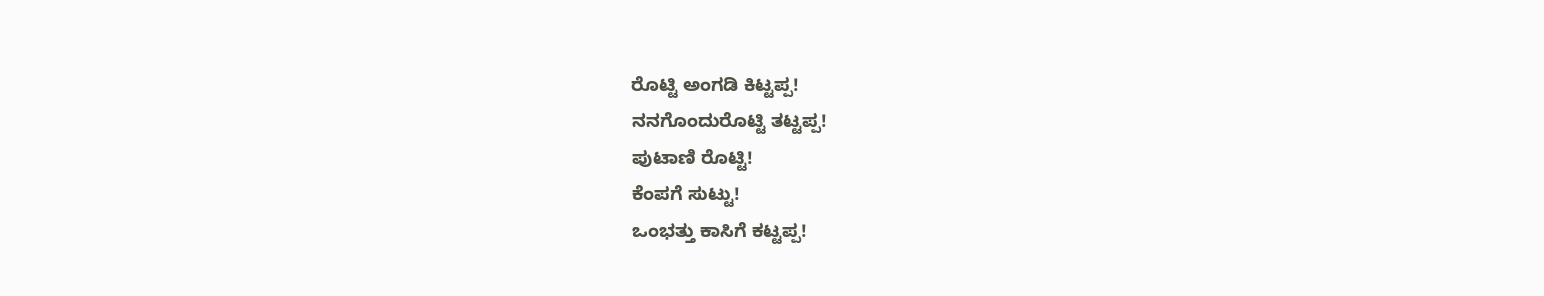ರೊಟ್ಟಿ ಅಂಗಡಿ ಕಿಟ್ಟಪ್ಪ!
ನನಗೊಂದುರೊಟ್ಟಿ ತಟ್ಟಪ್ಪ!
ಪುಟಾಣಿ ರೊಟ್ಟಿ!
ಕೆಂಪಗೆ ಸುಟ್ಟು!
ಒಂಭತ್ತು ಕಾಸಿಗೆ ಕಟ್ಟಪ್ಪ!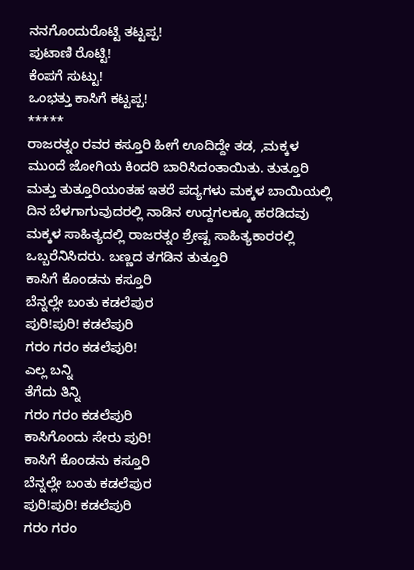ನನಗೊಂದುರೊಟ್ಟಿ ತಟ್ಟಪ್ಪ!
ಪುಟಾಣಿ ರೊಟ್ಟಿ!
ಕೆಂಪಗೆ ಸುಟ್ಟು!
ಒಂಭತ್ತು ಕಾಸಿಗೆ ಕಟ್ಟಪ್ಪ!
*****
ರಾಜರತ್ನಂ ರವರ ಕಸ್ತೂರಿ ಹೀಗೆ ಊದಿದ್ದೇ ತಡ, ,ಮಕ್ಕಳ ಮುಂದೆ ಜೋಗಿಯ ಕಿಂದರಿ ಬಾರಿಸಿದಂತಾಯಿತು. ತುತ್ತೂರಿ ಮತ್ತು ತುತ್ತೂರಿಯಂತಹ ಇತರೆ ಪದ್ಯಗಳು ಮಕ್ಕಳ ಬಾಯಿಯಲ್ಲಿ ದಿನ ಬೆಳಗಾಗುವುದರಲ್ಲಿ ನಾಡಿನ ಉದ್ದಗಲಕ್ಕೂ ಹರಡಿದವು ಮಕ್ಕಳ ಸಾಹಿತ್ಯದಲ್ಲಿ ರಾಜರತ್ನಂ ಶ್ರೇಷ್ಟ ಸಾಹಿತ್ಯಕಾರರಲ್ಲಿ ಒಬ್ಬರೆನಿಸಿದರು. ಬಣ್ಣದ ತಗಡಿನ ತುತ್ತೂರಿ
ಕಾಸಿಗೆ ಕೊಂಡನು ಕಸ್ತೂರಿ
ಬೆನ್ನಲ್ಲೇ ಬಂತು ಕಡಲೆಪುರ
ಪುರಿ!ಪುರಿ! ಕಡಲೆಪುರಿ
ಗರಂ ಗರಂ ಕಡಲೆಪುರಿ!
ಎಲ್ಲ ಬನ್ನಿ
ತೆಗೆದು ತಿನ್ನಿ
ಗರಂ ಗರಂ ಕಡಲೆಪುರಿ
ಕಾಸಿಗೊಂದು ಸೇರು ಪುರಿ!
ಕಾಸಿಗೆ ಕೊಂಡನು ಕಸ್ತೂರಿ
ಬೆನ್ನಲ್ಲೇ ಬಂತು ಕಡಲೆಪುರ
ಪುರಿ!ಪುರಿ! ಕಡಲೆಪುರಿ
ಗರಂ ಗರಂ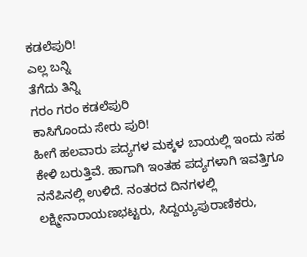ಕಡಲೆಪುರಿ!
ಎಲ್ಲ ಬನ್ನಿ
ತೆಗೆದು ತಿನ್ನಿ
ಗರಂ ಗರಂ ಕಡಲೆಪುರಿ
ಕಾಸಿಗೊಂದು ಸೇರು ಪುರಿ!
ಹೀಗೆ ಹಲವಾರು ಪದ್ಯಗಳ ಮಕ್ಕಳ ಬಾಯಲ್ಲಿ ಇಂದು ಸಹ ಕೇಳಿ ಬರುತ್ತಿವೆ. ಹಾಗಾಗಿ ಇಂತಹ ಪದ್ಯಗಳಾಗಿ ಇವತ್ತಿಗೂ ನನೆಪಿನಲ್ಲಿ ಉಳಿದೆ. ನಂತರದ ದಿನಗಳಲ್ಲಿ ಲಕ್ಷ್ಮೀನಾರಾಯಣಭಟ್ಟರು, ಸಿದ್ದಯ್ಯಪುರಾಣಿಕರು,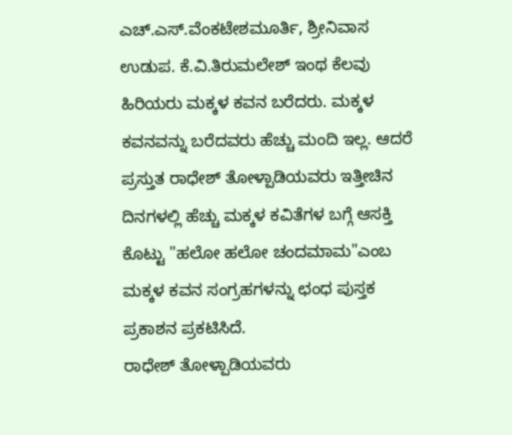ಎಚ್.ಎಸ್.ವೆಂಕಟೇಶಮೂರ್ತಿ, ಶ್ರೀನಿವಾಸ ಉಡುಪ. ಕೆ.ವಿ.ತಿರುಮಲೇಶ್ ಇಂಥ ಕೆಲವು ಹಿರಿಯರು ಮಕ್ಕಳ ಕವನ ಬರೆದರು. ಮಕ್ಕಳ ಕವನವನ್ನು ಬರೆದವರು ಹೆಚ್ಚು ಮಂದಿ ಇಲ್ಲ. ಆದರೆ ಪ್ರಸ್ತುತ ರಾಧೇಶ್ ತೋಳ್ಪಾಡಿಯವರು ಇತ್ತೀಚಿನ ದಿನಗಳಲ್ಲಿ ಹೆಚ್ಚು ಮಕ್ಕಳ ಕವಿತೆಗಳ ಬಗ್ಗೆ ಆಸಕ್ತಿ ಕೊಟ್ಟು "ಹಲೋ ಹಲೋ ಚಂದಮಾಮ"ಎಂಬ ಮಕ್ಕಳ ಕವನ ಸಂಗ್ರಹಗಳನ್ನು ಛಂಧ ಪುಸ್ತಕ ಪ್ರಕಾಶನ ಪ್ರಕಟಿಸಿದೆ.
ರಾಧೇಶ್ ತೋಳ್ಪಾಡಿಯವರು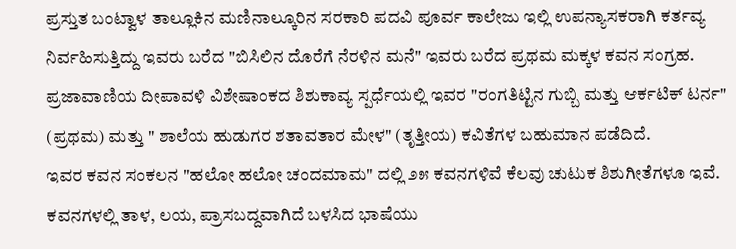ಪ್ರಸ್ತುತ ಬಂಟ್ವಾಳ ತಾಲ್ಲೂಕಿನ ಮಣಿನಾಲ್ಕೂರಿನ ಸರಕಾರಿ ಪದವಿ ಪೂರ್ವ ಕಾಲೇಜು ಇಲ್ಲಿ ಉಪನ್ಯಾಸಕರಾಗಿ ಕರ್ತವ್ಯ ನಿರ್ವಹಿಸುತ್ತಿದ್ದು ಇವರು ಬರೆದ "ಬಿಸಿಲಿನ ದೊರೆಗೆ ನೆರಳಿನ ಮನೆ" ಇವರು ಬರೆದ ಪ್ರಥಮ ಮಕ್ಕಳ ಕವನ ಸಂಗ್ರಹ. ಪ್ರಜಾವಾಣಿಯ ದೀಪಾವಳಿ ವಿಶೇಷಾಂಕದ ಶಿಶುಕಾವ್ಯ ಸ್ಪರ್ಧೆಯಲ್ಲಿ ಇವರ "ರಂಗತಿಟ್ಟಿನ ಗುಬ್ಬಿ ಮತ್ತು ಆರ್ಕಟಿಕ್ ಟರ್ನ" (ಪ್ರಥಮ) ಮತ್ತು " ಶಾಲೆಯ ಹುಡುಗರ ಶತಾವತಾರ ಮೇಳ" (ತೃತ್ತೀಯ) ಕವಿತೆಗಳ ಬಹುಮಾನ ಪಡೆದಿದೆ.
ಇವರ ಕವನ ಸಂಕಲನ "ಹಲೋ ಹಲೋ ಚಂದಮಾಮ" ದಲ್ಲಿ ೨೫ ಕವನಗಳಿವೆ ಕೆಲವು ಚುಟುಕ ಶಿಶುಗೀತೆಗಳೂ ಇವೆ. ಕವನಗಳಲ್ಲಿ ತಾಳ, ಲಯ, ಪ್ರಾಸಬದ್ದವಾಗಿದೆ ಬಳಸಿದ ಭಾಷೆಯು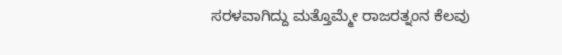ಸರಳವಾಗಿದ್ದು ಮತ್ತೊಮ್ಮೇ ರಾಜರತ್ನಂನ ಕೆಲವು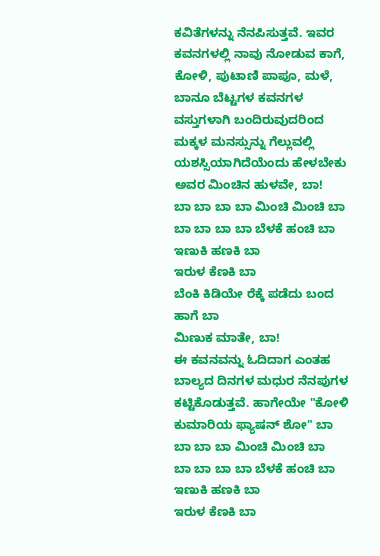ಕವಿತೆಗಳನ್ನು ನೆನಪಿಸುತ್ತವೆ. ಇವರ ಕವನಗಳಲ್ಲಿ ನಾವು ನೋಡುವ ಕಾಗೆ, ಕೋಳಿ, ಪುಟಾಣಿ ಪಾಪೂ, ಮಳೆ, ಬಾನೂ ಬೆಟ್ಟಗಳ ಕವನಗಳ ವಸ್ತುಗಳಾಗಿ ಬಂದಿರುವುದರಿಂದ ಮಕ್ಕಳ ಮನಸ್ಸುನ್ನು ಗೆಲ್ಲುವಲ್ಲಿ ಯಶಸ್ಸಿಯಾಗಿದೆಯೆಂದು ಹೇಳಬೇಕು ಅವರ ಮಿಂಚಿನ ಹುಳವೇ, ಬಾ!
ಬಾ ಬಾ ಬಾ ಬಾ ಮಿಂಚಿ ಮಿಂಚಿ ಬಾ
ಬಾ ಬಾ ಬಾ ಬಾ ಬೆಳಕೆ ಹಂಚಿ ಬಾ
ಇಣುಕಿ ಹಣಕಿ ಬಾ
ಇರುಳ ಕೆಣಕಿ ಬಾ
ಬೆಂಕಿ ಕಿಡಿಯೇ ರೆಕ್ಕೆ ಪಡೆದು ಬಂದ ಹಾಗೆ ಬಾ
ಮಿಣುಕ ಮಾತೇ, ಬಾ!
ಈ ಕವನವನ್ನು ಓದಿದಾಗ ಎಂತಹ ಬಾಲ್ಯದ ದಿನಗಳ ಮಧುರ ನೆನಪುಗಳ ಕಟ್ಟಿಕೊಡುತ್ತವೆ. ಹಾಗೇಯೇ "ಕೋಳಿ ಕುಮಾರಿಯ ಫ್ಯಾಷನ್ ಶೋ" ಬಾ ಬಾ ಬಾ ಬಾ ಮಿಂಚಿ ಮಿಂಚಿ ಬಾ
ಬಾ ಬಾ ಬಾ ಬಾ ಬೆಳಕೆ ಹಂಚಿ ಬಾ
ಇಣುಕಿ ಹಣಕಿ ಬಾ
ಇರುಳ ಕೆಣಕಿ ಬಾ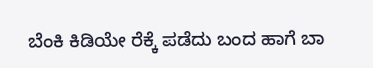ಬೆಂಕಿ ಕಿಡಿಯೇ ರೆಕ್ಕೆ ಪಡೆದು ಬಂದ ಹಾಗೆ ಬಾ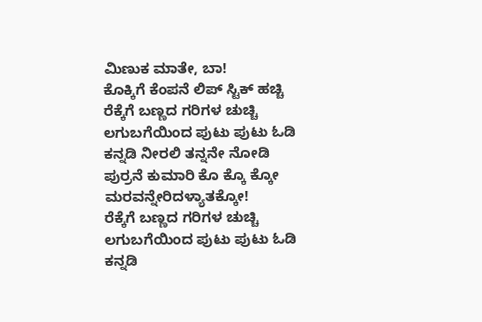ಮಿಣುಕ ಮಾತೇ, ಬಾ!
ಕೊಕ್ಕಿಗೆ ಕೆಂಪನೆ ಲಿಪ್ ಸ್ಟಿಕ್ ಹಚ್ಚಿ
ರೆಕ್ಕೆಗೆ ಬಣ್ಣದ ಗರಿಗಳ ಚುಚ್ಚಿ
ಲಗುಬಗೆಯಿಂದ ಪುಟು ಪುಟು ಓಡಿ
ಕನ್ನಡಿ ನೀರಲಿ ತನ್ನನೇ ನೋಡಿ
ಪುರ್ರನೆ ಕುಮಾರಿ ಕೊ ಕ್ಕೊ ಕ್ಕೋ
ಮರವನ್ನೇರಿದಳ್ಯಾತಕ್ಕೋ!
ರೆಕ್ಕೆಗೆ ಬಣ್ಣದ ಗರಿಗಳ ಚುಚ್ಚಿ
ಲಗುಬಗೆಯಿಂದ ಪುಟು ಪುಟು ಓಡಿ
ಕನ್ನಡಿ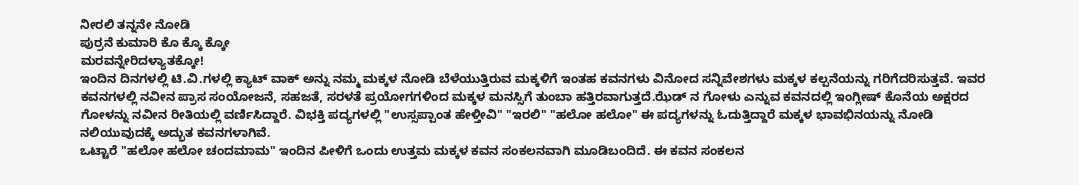ನೀರಲಿ ತನ್ನನೇ ನೋಡಿ
ಪುರ್ರನೆ ಕುಮಾರಿ ಕೊ ಕ್ಕೊ ಕ್ಕೋ
ಮರವನ್ನೇರಿದಳ್ಯಾತಕ್ಕೋ!
ಇಂದಿನ ದಿನಗಳಲ್ಲಿ ಟಿ.ವಿ.ಗಳಲ್ಲಿ ಕ್ಯಾಟ್ ವಾಕ್ ಅನ್ನು ನಮ್ಮ ಮಕ್ಕಳ ನೋಡಿ ಬೆಳೆಯುತ್ತಿರುವ ಮಕ್ಕಳಿಗೆ ಇಂತಹ ಕವನಗಳು ವಿನೋದ ಸನ್ನಿವೇಶಗಳು ಮಕ್ಕಳ ಕಲ್ಪನೆಯನ್ನು ಗರಿಗೆದರಿಸುತ್ತವೆ. ಇವರ ಕವನಗಳಲ್ಲಿ ನವೀನ ಪ್ರಾಸ ಸಂಯೋಜನೆ, ಸಹಜತೆ, ಸರಳತೆ ಪ್ರಯೋಗಗಳಿಂದ ಮಕ್ಕಳ ಮನಸ್ಸಿಗೆ ತುಂಬಾ ಹತ್ತಿರವಾಗುತ್ತದೆ.ಝೆಡ್ ನ ಗೋಳು ಎನ್ನುವ ಕವನದಲ್ಲಿ ಇಂಗ್ಲೀಷ್ ಕೊನೆಯ ಅಕ್ಷರದ ಗೋಳನ್ನು ನವೀನ ರೀತಿಯಲ್ಲಿ ವರ್ಣಿಸಿದ್ದಾರೆ. ವಿಭಕ್ತಿ ಪದ್ಯಗಳಲ್ಲಿ "ಉಸ್ಸಪ್ಪಾಂತ ಹೇಳ್ತೀವಿ" "ಇರಲಿ" "ಹಲೋ ಹಲೋ" ಈ ಪದ್ಯಗಳನ್ನು ಓದುತ್ತಿದ್ದಾರೆ ಮಕ್ಕಳ ಭಾವಭಿನಯನ್ನು ನೋಡಿ ನಲಿಯುವುದಕ್ಕೆ ಅದ್ಭುತ ಕವನಗಳಾಗಿವೆ.
ಒಟ್ಟಾರೆ "ಹಲೋ ಹಲೋ ಚಂದಮಾಮ" ಇಂದಿನ ಪೀಳಿಗೆ ಒಂದು ಉತ್ತಮ ಮಕ್ಕಳ ಕವನ ಸಂಕಲನವಾಗಿ ಮೂಡಿಬಂದಿದೆ. ಈ ಕವನ ಸಂಕಲನ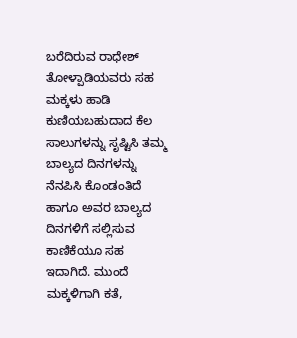ಬರೆದಿರುವ ರಾಧೇಶ್ ತೋಳ್ಪಾಡಿಯವರು ಸಹ ಮಕ್ಕಳು ಹಾಡಿ ಕುಣಿಯಬಹುದಾದ ಕೆಲ ಸಾಲುಗಳನ್ನು ಸೃಷ್ಟಿಸಿ ತಮ್ಮ ಬಾಲ್ಯದ ದಿನಗಳನ್ನು ನೆನಪಿಸಿ ಕೊಂಡಂತಿದೆ ಹಾಗೂ ಅವರ ಬಾಲ್ಯದ ದಿನಗಳಿಗೆ ಸಲ್ಲಿಸುವ ಕಾಣಿಕೆಯೂ ಸಹ ಇದಾಗಿದೆ. ಮುಂದೆ ಮಕ್ಕಳಿಗಾಗಿ ಕತೆ,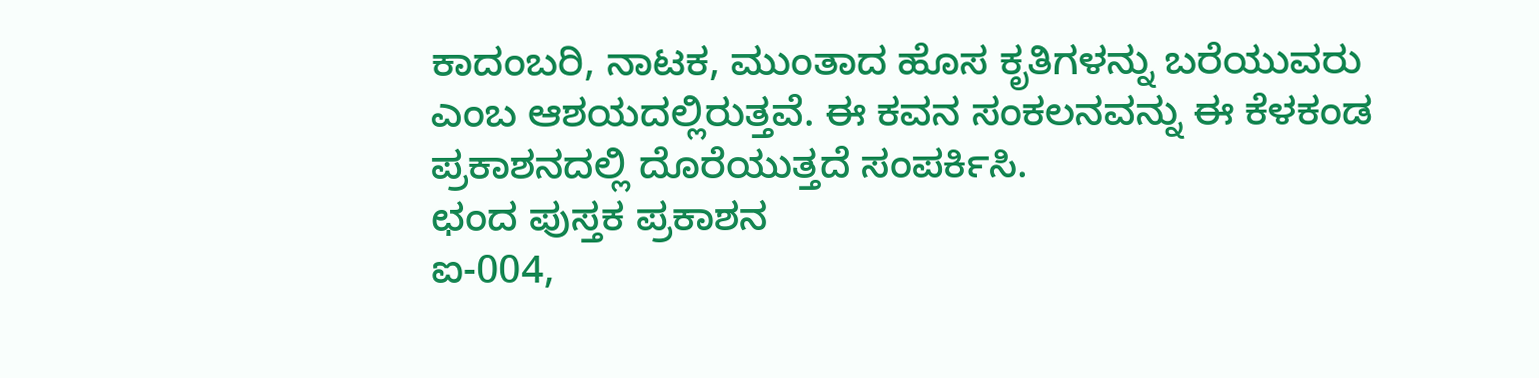ಕಾದಂಬರಿ, ನಾಟಕ, ಮುಂತಾದ ಹೊಸ ಕೃತಿಗಳನ್ನು ಬರೆಯುವರು ಎಂಬ ಆಶಯದಲ್ಲಿರುತ್ತವೆ. ಈ ಕವನ ಸಂಕಲನವನ್ನು ಈ ಕೆಳಕಂಡ ಪ್ರಕಾಶನದಲ್ಲಿ ದೊರೆಯುತ್ತದೆ ಸಂಪರ್ಕಿಸಿ.
ಛಂದ ಪುಸ್ತಕ ಪ್ರಕಾಶನ
ಐ-004,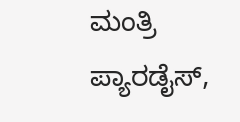ಮಂತ್ರಿ ಪ್ಯಾರಡೈಸ್,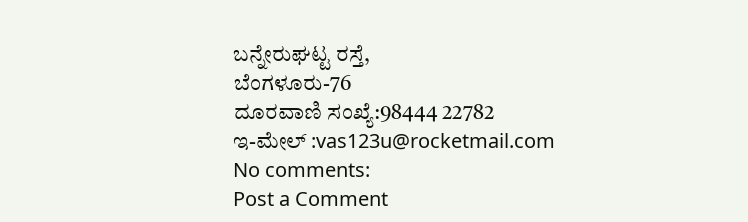ಬನ್ನೇರುಘಟ್ಟ ರಸ್ತೆ,
ಬೆಂಗಳೂರು-76
ದೂರವಾಣಿ ಸಂಖ್ಯೆ:98444 22782
ಇ-ಮೇಲ್ :vas123u@rocketmail.com
No comments:
Post a Comment